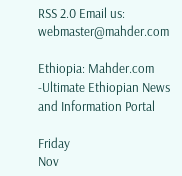RSS 2.0 Email us: webmaster@mahder.com

Ethiopia: Mahder.com -Ultimate Ethiopian News and Information Portal

Friday
Nov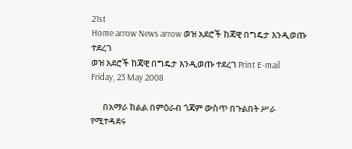21st
Home arrow News arrow ወዝ አደሮች ከጃዊ በግዴታ እንዲወጡ ተደረገ
ወዝ አደሮች ከጃዊ በግዴታ እንዲወጡ ተደረገ Print E-mail
Friday, 23 May 2008

      በአማራ ክልል በምዕራብ ጎጃም ውስጥ በጉልበት ሥራ የሚተዳደሩ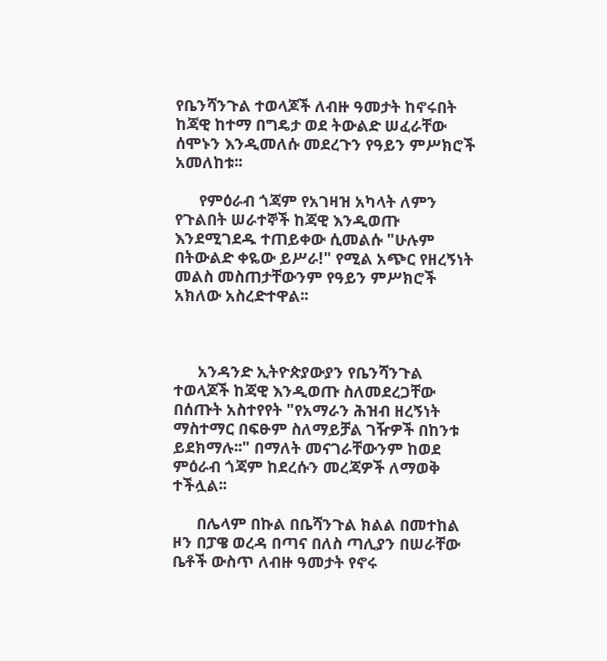የቤንሻንጉል ተወላጆች ለብዙ ዓመታት ከኖሩበት ከጃዊ ከተማ በግዴታ ወደ ትውልድ ሠፈራቸው ሰሞኑን እንዲመለሱ መደረጉን የዓይን ምሥክሮች አመለከቱ፡፡

      የምዕራብ ጎጃም የአገዛዝ አካላት ለምን የጉልበት ሠራተኞች ከጃዊ እንዲወጡ እንደሚገደዱ ተጠይቀው ሲመልሱ "ሁሉም በትውልድ ቀዬው ይሥራ!" የሚል አጭር የዘረኝነት መልስ መስጠታቸውንም የዓይን ምሥክሮች አክለው አስረድተዋል፡፡



      አንዳንድ ኢትዮጵያውያን የቤንሻንጉል ተወላጆች ከጃዊ እንዲወጡ ስለመደረጋቸው በሰጡት አስተየየት "የአማራን ሕዝብ ዘረኝነት ማስተማር በፍፁም ስለማይቻል ገዥዎች በከንቱ ይደክማሉ፡፡" በማለት መናገራቸውንም ከወደ ምዕራብ ጎጃም ከደረሱን መረጃዎች ለማወቅ ተችሏል፡፡

      በሌላም በኩል በቤሻንጉል ክልል በመተከል ዞን በፓዌ ወረዳ በጣና በለስ ጣሊያን በሠራቸው ቤቶች ውስጥ ለብዙ ዓመታት የኖሩ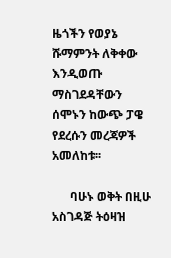ዜጎችን የወያኔ ሹማምንት ለቅቀው እንዲወጡ ማስገደዳቸውን ሰሞኑን ከውጭ ፓዌ የደረሱን መረጃዎች አመለከቱ፡፡

      ባሁኑ ወቅት በዚሁ አስገዳጅ ትዕዛዝ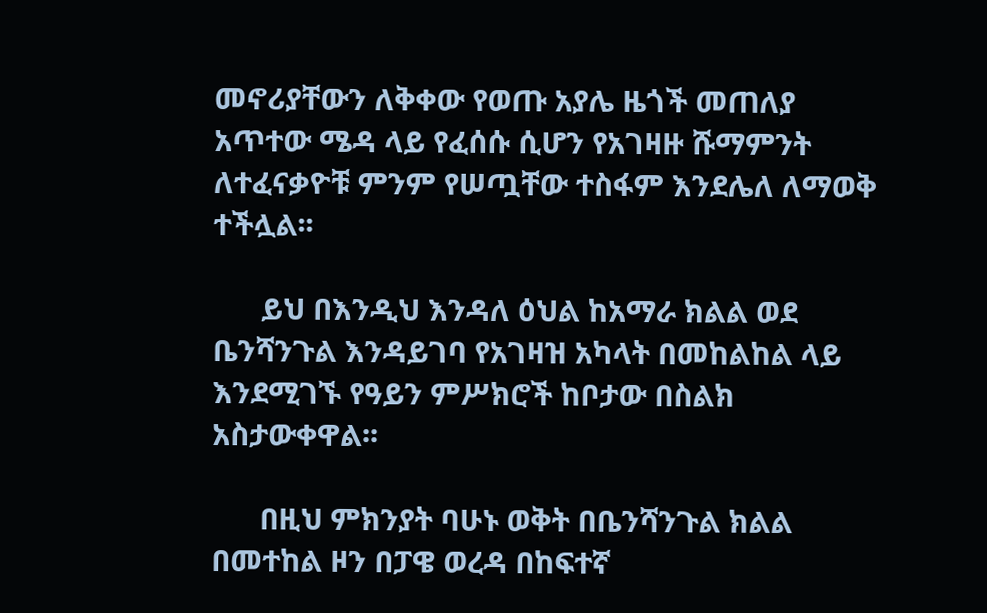መኖሪያቸውን ለቅቀው የወጡ አያሌ ዜጎች መጠለያ አጥተው ሜዳ ላይ የፈሰሱ ሲሆን የአገዛዙ ሹማምንት ለተፈናቃዮቹ ምንም የሠጧቸው ተስፋም እንደሌለ ለማወቅ ተችሏል፡፡

      ይህ በእንዲህ እንዳለ ዕህል ከአማራ ክልል ወደ ቤንሻንጉል እንዳይገባ የአገዛዝ አካላት በመከልከል ላይ እንደሚገኙ የዓይን ምሥክሮች ከቦታው በስልክ አስታውቀዋል፡፡

      በዚህ ምክንያት ባሁኑ ወቅት በቤንሻንጉል ክልል በመተከል ዞን በፓዌ ወረዳ በከፍተኛ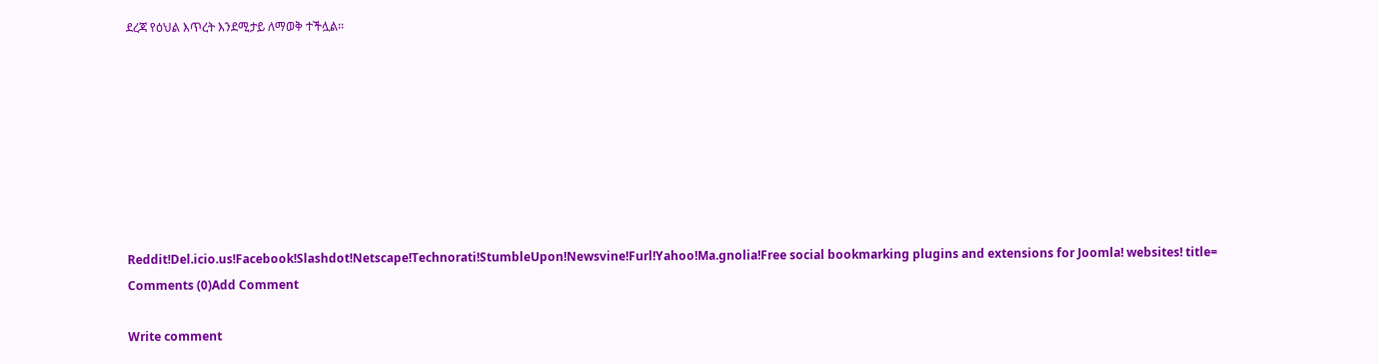ደረጃ የዕህል እጥረት እንደሚታይ ለማወቅ ተችሏል፡፡








Reddit!Del.icio.us!Facebook!Slashdot!Netscape!Technorati!StumbleUpon!Newsvine!Furl!Yahoo!Ma.gnolia!Free social bookmarking plugins and extensions for Joomla! websites! title=
Comments (0)Add Comment

Write comment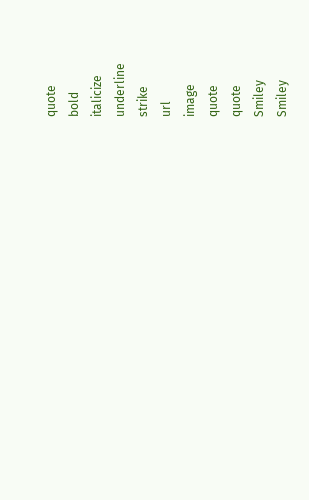quote
bold
italicize
underline
strike
url
image
quote
quote
Smiley
Smiley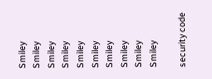Smiley
Smiley
Smiley
Smiley
Smiley
Smiley
Smiley
Smiley
Smiley
Smiley

security code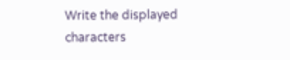Write the displayed characters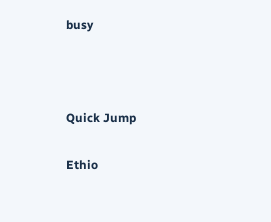busy



Quick Jump

Ethio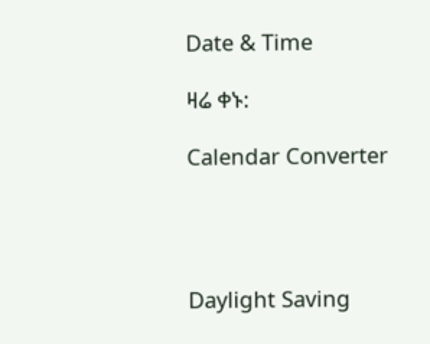Date & Time

ዛሬ ቀኑ:

Calendar Converter




Daylight Saving